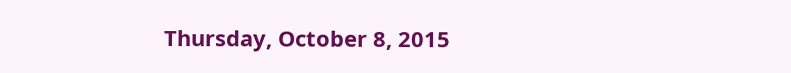Thursday, October 8, 2015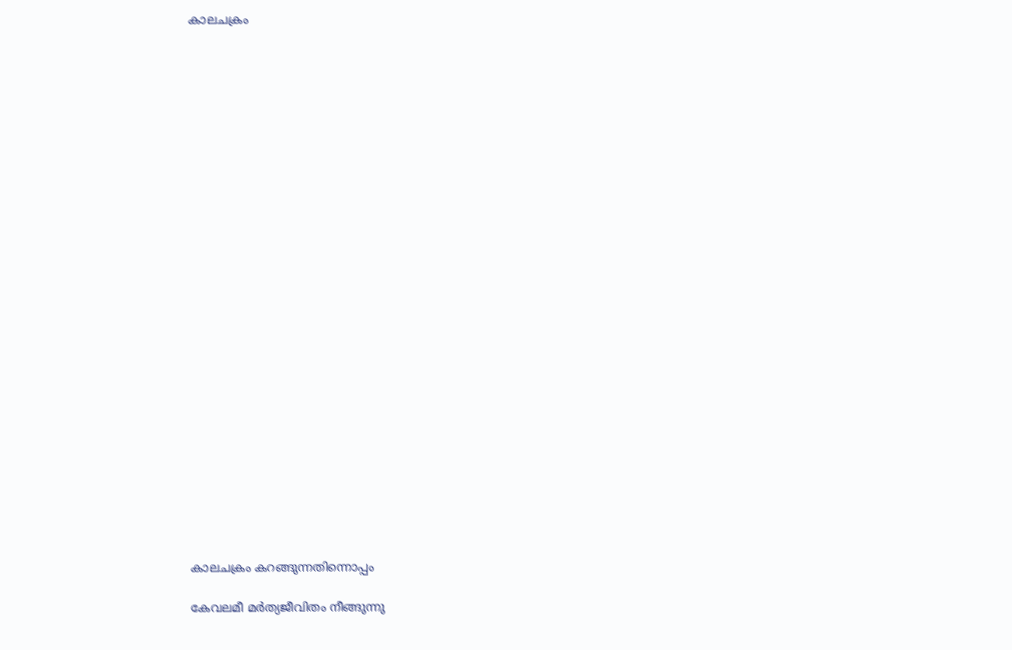കാലചക്രം



























കാലചക്രം കറങ്ങുന്നതിന്നൊപ്പം

കേവലമീ മർത്യജീവിതം നീങ്ങുന്നു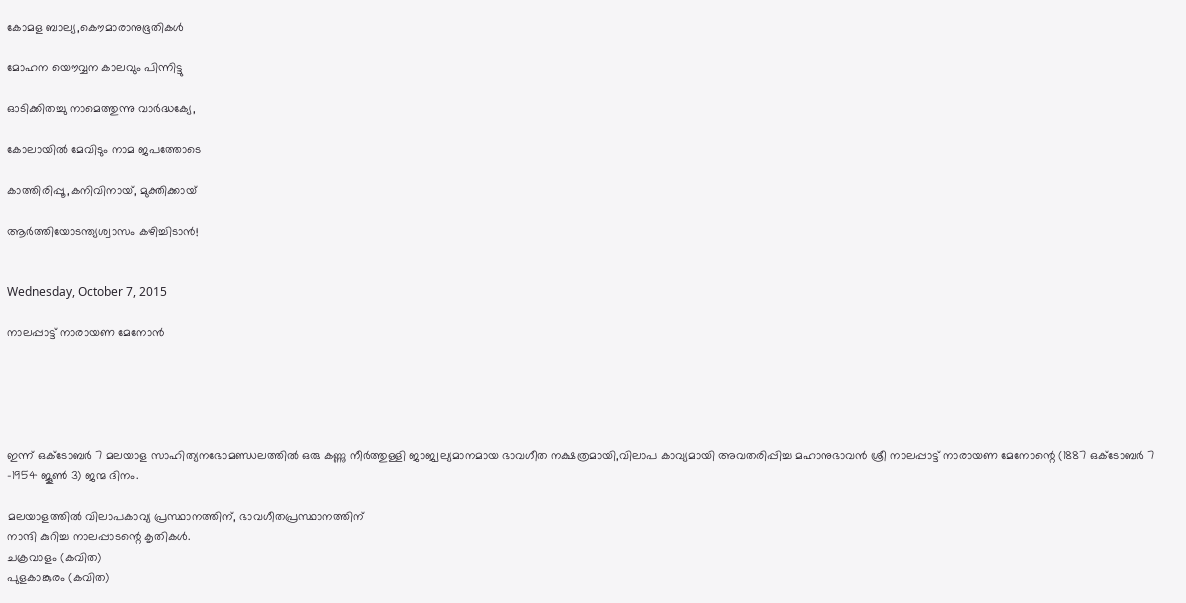കോമള ബാല്യ,കൌമാരാനുഭൂതികൾ

മോഹന യൌവ്വന കാലവും പിന്നിട്ടു

ഓടിക്കിതച്ചു നാമെത്തുന്നു വാർദ്ധക്യേ,

കോലായിൽ മേവിടും നാമ ജപത്തോടെ

കാത്തിരിപ്പൂ ,കനിവിനായ്, മുക്തിക്കായ്

ആർത്തിയോടന്ത്യശ്വാസം കഴിച്ചിടാൻ!


Wednesday, October 7, 2015

നാലപ്പാട്ട് നാരായണ മേനോൻ





ഇന്ന് ഒക്ടോബർ 7 മലയാള സാഹിത്യനഭോമണ്ഡലത്തിൽ ഒരു കണ്ണു നീർത്തുള്ളി ജാജ്വല്യമാനമായ ഭാവഗീത നക്ഷത്രമായി,വിലാപ കാവ്യമായി അവതരിപ്പിച്ച മഹാനുഭാവൻ ശ്രീ നാലപ്പാട്ട് നാരായണ മേനോന്റെ (1887 ഒക്ടോബർ 7 -1954 ജൂണ്‍ 3) ജന്മ ദിനം.

മലയാളത്തിൽ വിലാപകാവ്യ പ്രസ്ഥാനത്തിന്, ഭാവഗീതപ്രസ്ഥാനത്തിന്
നാന്ദി കുറിച്ച നാലപ്പാടന്റെ കൃതികൾ.
ചക്രവാളം (കവിത)
പുളകാങ്കുരം (കവിത)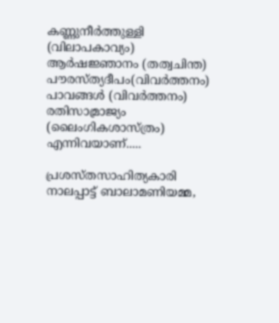കണ്ണുനീർത്തുള്ളി (വിലാപകാവ്യം)
ആർഷജ്ഞാനം (തത്വചിന്ത)
പൗരസ്ത്യദീപം(വിവർത്തനം)
പാവങ്ങൾ (വിവർത്തനം)
രതിസാമ്രാജ്യം (ലൈംഗികശാസ്ത്രം)
എന്നിവയാണ്.....

പ്രശസ്തസാഹിത്യകാരി നാലപ്പാട്ട് ബാലാമണിയമ്മ,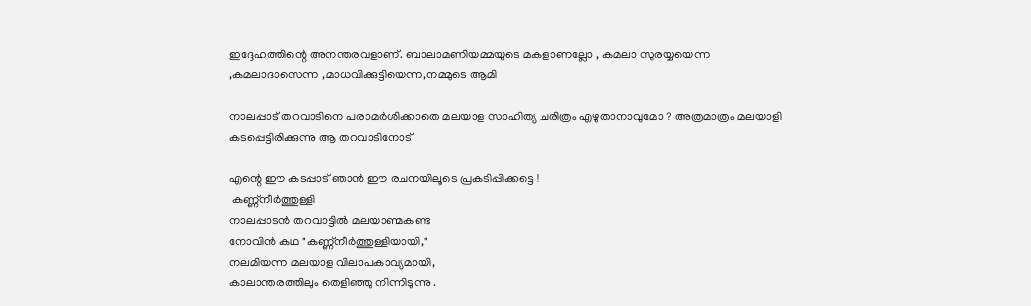ഇദ്ദേഹത്തിന്റെ അനന്തരവളാണ്‌. ബാലാമണിയമ്മയുടെ മകളാണല്ലോ , കമലാ സുരയ്യയെന്ന ,കമലാദാസെന്ന ,മാധവിക്കുട്ടിയെന്ന,നമ്മുടെ ആമി

നാലപ്പാട് തറവാടിനെ പരാമർശിക്കാതെ മലയാള സാഹിത്യ ചരിത്രം എഴുതാനാവുമോ ? അത്രമാത്രം മലയാളി കടപ്പെട്ടിരിക്കുന്നു ആ തറവാടിനോട്

എന്റെ ഈ കടപ്പാട് ഞാൻ ഈ രചനയിലൂടെ പ്രകടിപ്പിക്കട്ടെ !
 കണ്ണ്നീർത്തുള്ളി
നാലപ്പാടൻ തറവാട്ടിൽ മലയാണ്മകണ്ട
നോവിൻ കഥ "കണ്ണ്നീർത്തുള്ളിയായി,"
നലമിയന്ന മലയാള വിലാപകാവ്യമായി,
കാലാന്തരത്തിലും തെളിഞ്ഞു നിന്നിടുന്നു .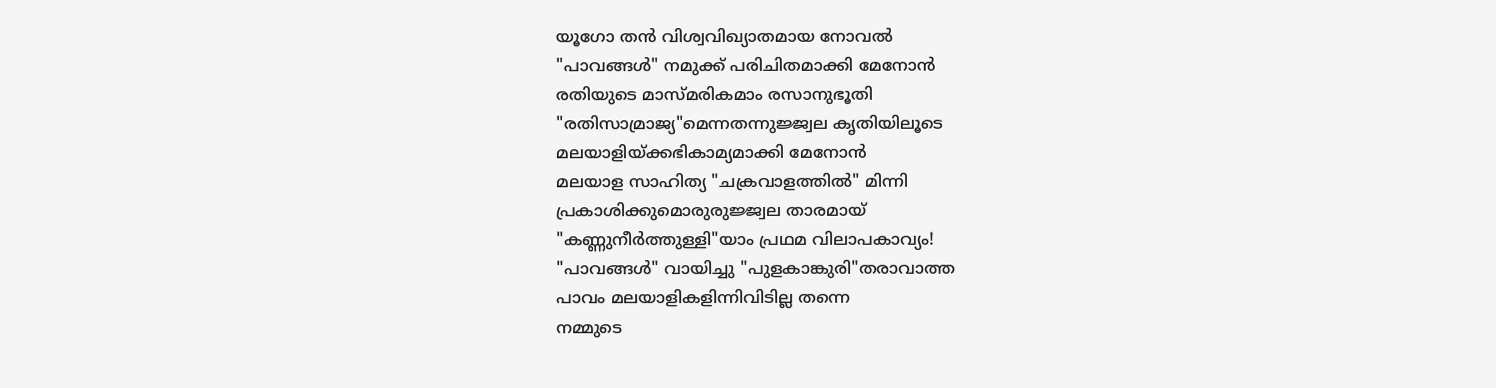യൂഗോ തൻ വിശ്വവിഖ്യാതമായ നോവൽ
"പാവങ്ങൾ" നമുക്ക് പരിചിതമാക്കി മേനോൻ
രതിയുടെ മാസ്മരികമാം രസാനുഭൂതി
"രതിസാമ്രാജ്യ"മെന്നതന്നുജ്ജ്വല കൃതിയിലൂടെ
മലയാളിയ്ക്കഭികാമ്യമാക്കി മേനോൻ
മലയാള സാഹിത്യ "ചക്രവാളത്തിൽ" മിന്നി
പ്രകാശിക്കുമൊരുരുജ്ജ്വല താരമായ്
"കണ്ണുനീർത്തുള്ളി"യാം പ്രഥമ വിലാപകാവ്യം!
"പാവങ്ങൾ" വായിച്ചു "പുളകാങ്കുരി"തരാവാത്ത
പാവം മലയാളികളിന്നിവിടില്ല തന്നെ
നമ്മുടെ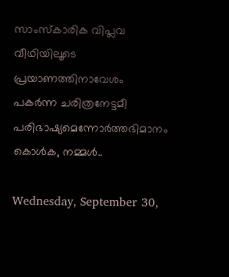സാംസ്കാരിക വിപ്ലവ വീഥിയിലൂടെ
പ്രയാണത്തിനാവേശം പകർന്ന ചരിത്രനേട്ടമീ
പരിഭാഷ്യമെന്നോർത്തഭിമാനം കൊൾക, നമ്മൾ..

Wednesday, September 30,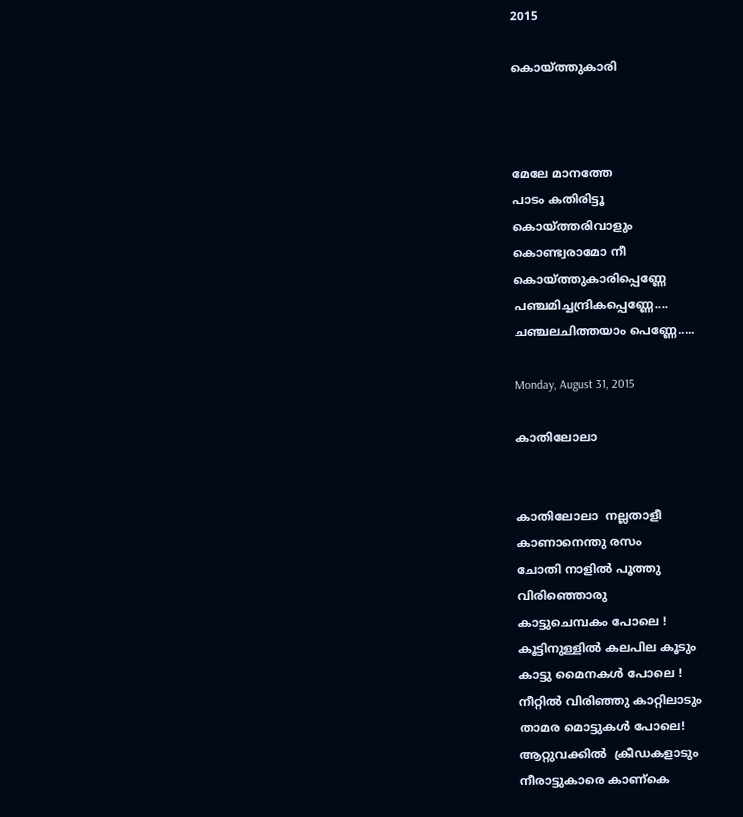2015

കൊയ്ത്തുകാരി



മേലേ മാനത്തേ
പാടം കതിരിട്ടൂ
കൊയ്ത്തരിവാളും
കൊണ്ട്വരാമോ നീ
കൊയ്ത്തുകാരിപ്പെണ്ണേ
പഞ്ചമിച്ചന്ദ്രികപ്പെണ്ണേ....
ചഞ്ചലചിത്തയാം പെണ്ണേ.....

Monday, August 31, 2015

കാതിലോലാ


കാതിലോലാ  നല്ലതാളീ
കാണാനെന്തു രസം
ചോതി നാളിൽ പൂത്തു
വിരിഞ്ഞൊരു
കാട്ടുചെമ്പകം പോലെ !
കൂട്ടിനുള്ളിൽ കലപില കൂടും
കാട്ടു മൈനകൾ പോലെ !
നീറ്റിൽ വിരിഞ്ഞു കാറ്റിലാടും
താമര മൊട്ടുകൾ പോലെ!
ആറ്റുവക്കിൽ  ക്രീഡകളാടും
നീരാട്ടുകാരെ കാണ്കെ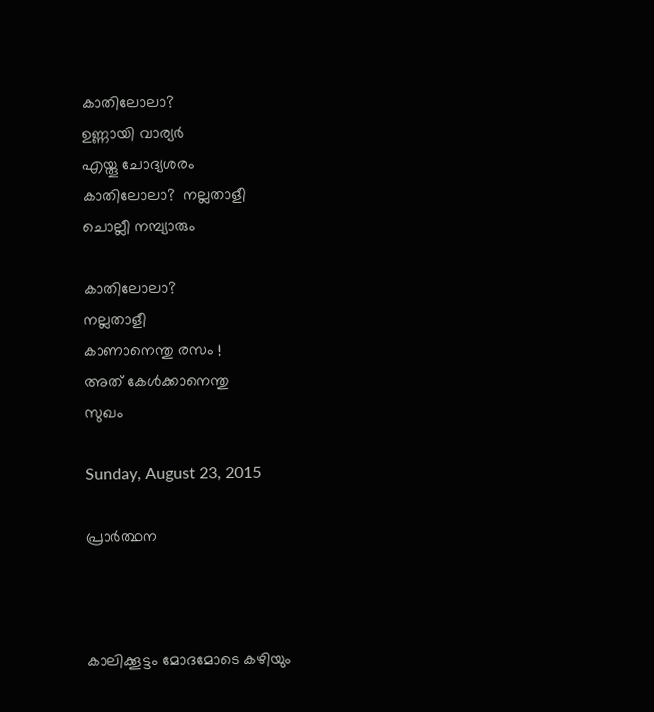കാതിലോലാ?
ഉണ്ണായി വാര്യർ
എയ്തൂ ചോദ്യശരം
കാതിലോലാ?  നല്ലതാളീ
ചൊല്ലീ നമ്പ്യാരും

കാതിലോലാ?
നല്ലതാളീ
കാണാനെന്തു രസം !
അത് കേൾക്കാനെന്തു
സുഖം

Sunday, August 23, 2015

പ്രാർത്ഥന



കാലിക്കൂട്ടം മോദമോടെ കഴിയും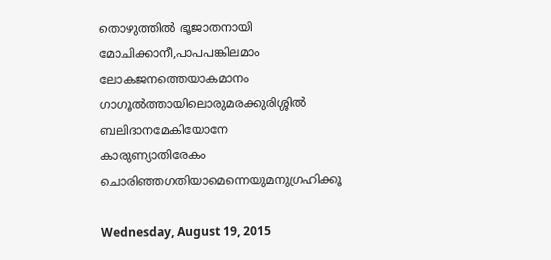തൊഴുത്തിൽ ഭൂജാതനായി
മോചിക്കാനീ,പാപപങ്കിലമാം ലോകജനത്തെയാകമാനം
ഗാഗൂൽത്തായിലൊരുമരക്കുരിശ്ശിൽ ബലിദാനമേകിയോനേ
കാരുണ്യാതിരേകം ചൊരിഞ്ഞഗതിയാമെന്നെയുമനുഗ്രഹിക്കൂ

Wednesday, August 19, 2015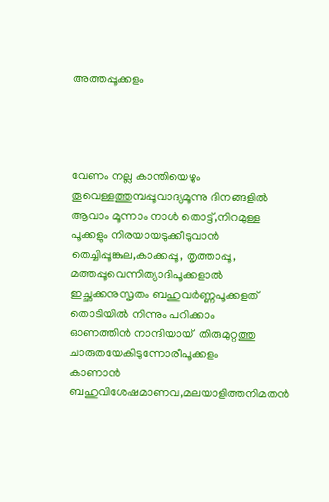അത്തപ്പൂക്കളം




വേണം നല്ല കാന്തിയെഴും തൂവെള്ളത്തുമ്പപ്പൂവാദ്യമൂന്നു ദിനങ്ങളിൽ
ആവാം മൂന്നാം നാൾ തൊട്ട്,നിറമുള്ള പൂക്കളും നിരയായടുക്കീടുവാൻ
തെച്ചിപ്പൂങ്കുല,കാക്കപ്പൂ, തൃത്താപ്പൂ, മത്തപ്പൂവെന്നിത്യാദിപൂക്കളാൽ
ഇച്ഛക്കനുസൃതം ബഹുവർണ്ണപൂക്കളത് തൊടിയിൽ നിന്നും പറിക്കാം
ഓണത്തിൻ നാന്ദിയായ്  തിരുമുറ്റത്തു ചാരുതയേകിടുന്നോരീപൂക്കളം
കാണാൻ ബഹുവിശേഷമാണവ,മലയാളിത്തനിമതൻ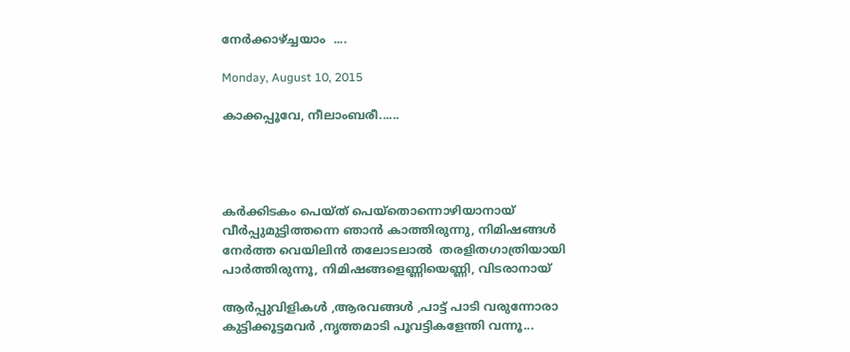നേർക്കാഴ്ച്ചയാം  ....

Monday, August 10, 2015

കാക്കപ്പൂവേ, നീലാംബരീ......




കർക്കിടകം പെയ്ത് പെയ്തൊന്നൊഴിയാനായ്
വീർപ്പുമുട്ടിത്തന്നെ ഞാൻ കാത്തിരുന്നു, നിമിഷങ്ങൾ
നേർത്ത വെയിലിൻ തലോടലാൽ  തരളിതഗാത്രിയായി
പാർത്തിരുന്നൂ, നിമിഷങ്ങളെണ്ണിയെണ്ണി, വിടരാനായ്

ആർപ്പുവിളികൾ ,ആരവങ്ങൾ ,പാട്ട് പാടി വരുന്നോരാ
കുട്ടിക്കൂട്ടമവർ ,നൃത്തമാടി പൂവട്ടികളേന്തി വന്നൂ...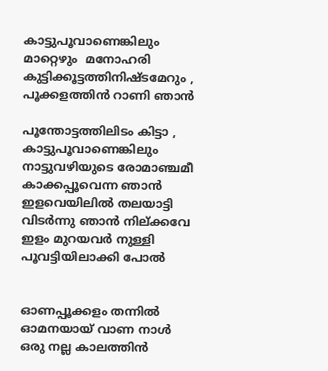കാട്ടുപൂവാണെങ്കിലും മാറ്റെഴും  മനോഹരി
കുട്ടിക്കൂട്ടത്തിനിഷ്ടമേറും , പൂക്കളത്തിൻ റാണി ഞാൻ

പൂന്തോട്ടത്തിലിടം കിട്ടാ , കാട്ടുപൂവാണെങ്കിലും
നാട്ടുവഴിയുടെ രോമാഞ്ചമീ കാക്കപ്പൂവെന്ന ഞാൻ
ഇളവെയിലിൽ തലയാട്ടി വിടർന്നു ഞാൻ നില്ക്കവേ
ഇളം മുറയവർ നുള്ളി പൂവട്ടിയിലാക്കി പോൽ


ഓണപ്പൂക്കളം തന്നിൽ ഓമനയായ് വാണ നാൾ
ഒരു നല്ല കാലത്തിൻ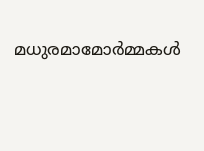മധുരമാമോർമ്മകൾ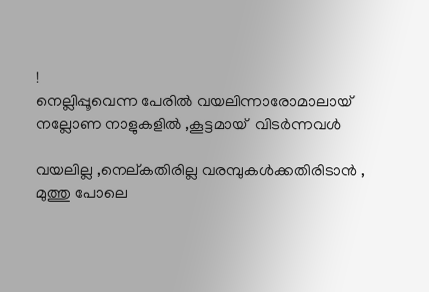!
നെല്ലിപ്പൂവെന്ന പേരിൽ വയലിന്നാരോമാലായ്
നല്ലോണ നാളുകളിൽ ,കൂട്ടമായ്‌  വിടർന്നവൾ

വയലില്ല ,നെല്കതിരില്ല വരമ്പുകൾക്കതിരിടാൻ ,
മുത്തു പോലെ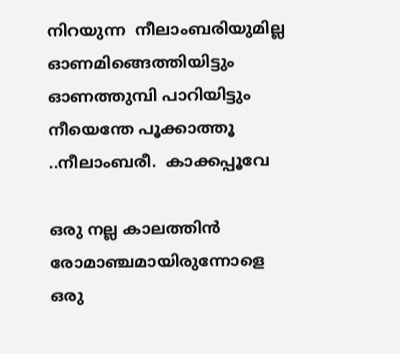നിറയുന്ന  നീലാംബരിയുമില്ല
ഓണമിങ്ങെത്തിയിട്ടും ഓണത്തുമ്പി പാറിയിട്ടും
നീയെന്തേ പൂക്കാത്തൂ ..നീലാംബരീ.  കാക്കപ്പൂവേ

ഒരു നല്ല കാലത്തിൻ രോമാഞ്ചമായിരുന്നോളെ
ഒരു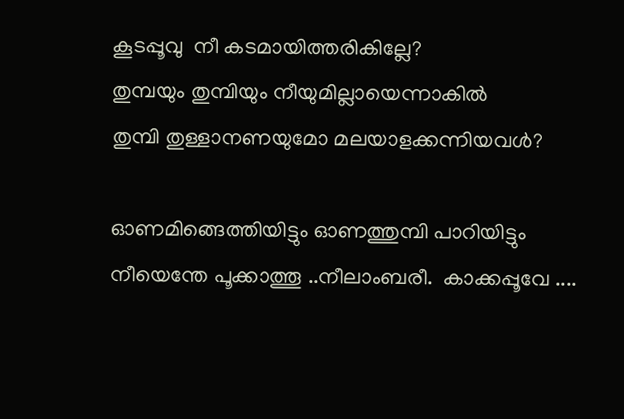കൂടപ്പൂവു  നീ കടമായിത്തരികില്ലേ?
തുമ്പയും തുമ്പിയും നീയുമില്ലായെന്നാകിൽ
തുമ്പി തുള്ളാനണയുമോ മലയാളക്കന്നിയവൾ?

ഓണമിങ്ങെത്തിയിട്ടും ഓണത്തുമ്പി പാറിയിട്ടും
നീയെന്തേ പൂക്കാത്തൂ ..നീലാംബരീ.  കാക്കപ്പൂവേ ....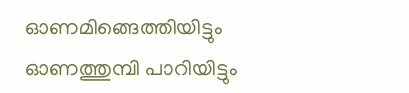ഓണമിങ്ങെത്തിയിട്ടും ഓണത്തുമ്പി പാറിയിട്ടും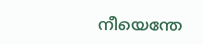നീയെന്തേ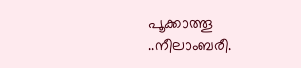പൂക്കാത്തൂ ..നീലാംബരീ.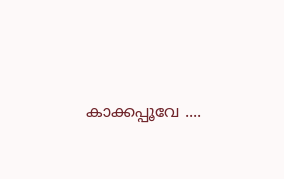കാക്കപ്പൂവേ ....